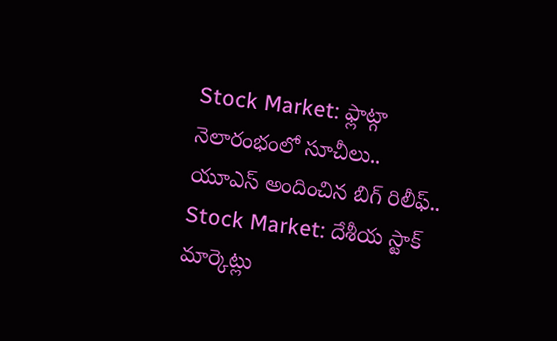Stock Market: ఫ్లాట్గా నెలారంభంలో సూచీలు.. యూఎస్ అందించిన బిగ్ రిలీఫ్..
Stock Market: దేశీయ స్టాక్ మార్కెట్లు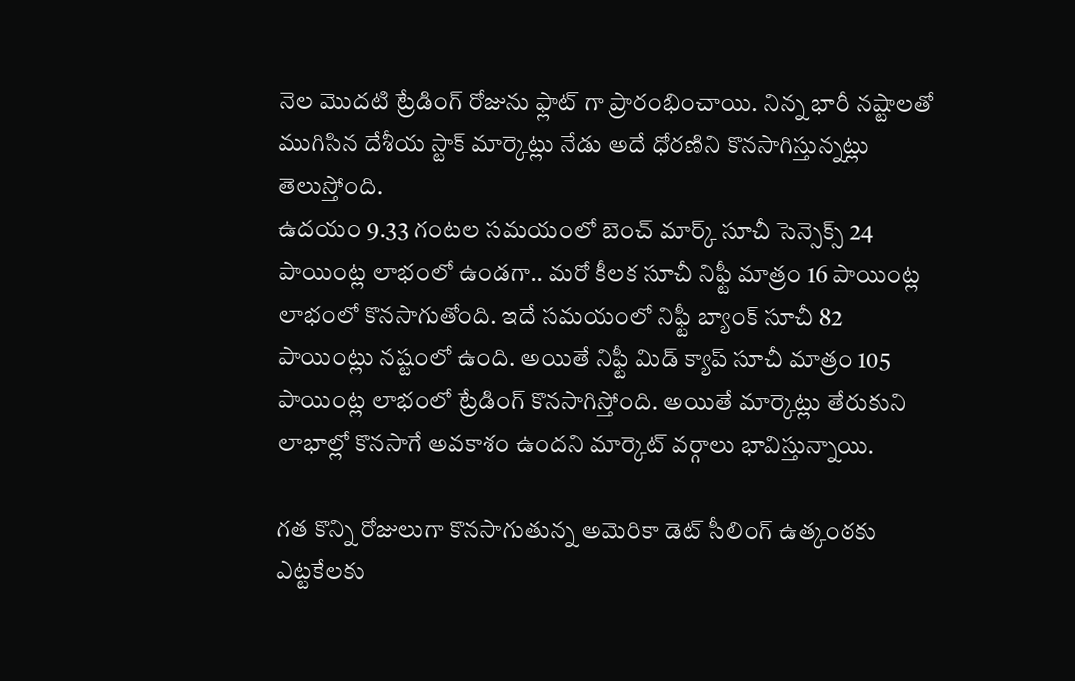నెల మెుదటి ట్రేడింగ్ రోజును ఫ్లాట్ గా ప్రారంభించాయి. నిన్న భారీ నష్టాలతో ముగిసిన దేశీయ స్టాక్ మార్కెట్లు నేడు అదే ధోరణిని కొనసాగిస్తున్నట్లు తెలుస్తోంది.
ఉదయం 9.33 గంటల సమయంలో బెంచ్ మార్క్ సూచీ సెన్సెక్స్ 24 పాయింట్ల లాభంలో ఉండగా.. మరో కీలక సూచీ నిఫ్టీ మాత్రం 16 పాయింట్ల లాభంలో కొనసాగుతోంది. ఇదే సమయంలో నిఫ్టీ బ్యాంక్ సూచీ 82 పాయింట్లు నష్టంలో ఉంది. అయితే నిఫ్టీ మిడ్ క్యాప్ సూచీ మాత్రం 105 పాయింట్ల లాభంలో ట్రేడింగ్ కొనసాగిస్తోంది. అయితే మార్కెట్లు తేరుకుని లాభాల్లో కొనసాగే అవకాశం ఉందని మార్కెట్ వర్గాలు భావిస్తున్నాయి.

గత కొన్ని రోజులుగా కొనసాగుతున్న అమెరికా డెట్ సీలింగ్ ఉత్కంఠకు ఎట్టకేలకు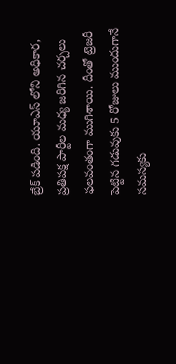బ్రేక్ పడింది. యూఎస్ లోని అధికార, ప్రతిపక్ష పార్టీల మధ్య జరిగిన చర్చలు ఫలవంతంగా ముగిశాయి. దీంతో ట్రెజరీ పెట్టిన గడువుకు 5 రోజులు ముందుగానే సమస్యకు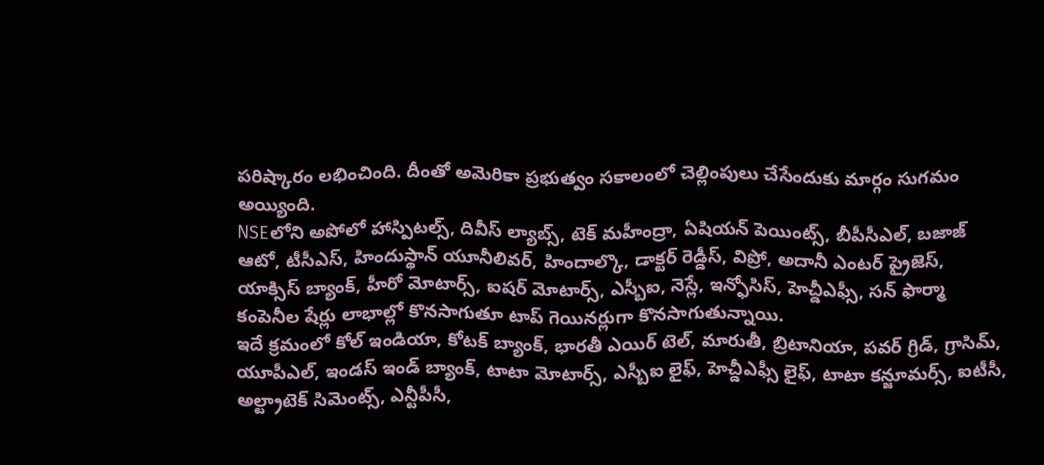పరిష్కారం లభించింది. దీంతో అమెరికా ప్రభుత్వం సకాలంలో చెల్లింపులు చేసేందుకు మార్గం సుగమం అయ్యింది.
NSEలోని అపోలో హాస్పిటల్స్, దివీస్ ల్యాబ్స్, టెక్ మహీంద్రా, ఏషియన్ పెయింట్స్, బీపీసీఎల్, బజాజ్ ఆటో, టీసీఎస్, హిందుస్థాన్ యూనీలివర్, హిందాల్కొ, డాక్టర్ రెడ్డీస్, విప్రో, అదానీ ఎంటర్ ప్రైజెస్, యాక్సిస్ బ్యాంక్, హీరో మోటార్స్, ఐషర్ మోటార్స్, ఎస్బీఐ, నెస్లే, ఇన్ఫోసిస్, హెచ్డీఎఫ్సీ, సన్ ఫార్మా కంపెనీల షేర్లు లాభాల్లో కొనసాగుతూ టాప్ గెయినర్లుగా కొనసాగుతున్నాయి.
ఇదే క్రమంలో కోల్ ఇండియా, కోటక్ బ్యాంక్, భారతీ ఎయిర్ టెల్, మారుతీ, బ్రిటానియా, పవర్ గ్రిడ్, గ్రాసిమ్, యూపీఎల్, ఇండస్ ఇండ్ బ్యాంక్, టాటా మోటార్స్, ఎస్బీఐ లైఫ్, హెచ్డీఎఫ్సీ లైఫ్, టాటా కన్జూమర్స్, ఐటీసీ, అల్ట్రాటెక్ సిమెంట్స్, ఎన్టీపీసీ,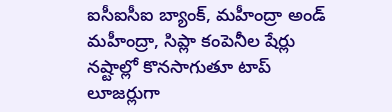ఐసీఐసీఐ బ్యాంక్, మహీంద్రా అండ్ మహీంద్రా, సిప్లా కంపెనీల షేర్లు నష్టాల్లో కొనసాగుతూ టాప్ లూజర్లుగా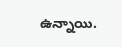ఉన్నాయి.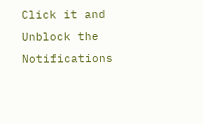Click it and Unblock the Notifications